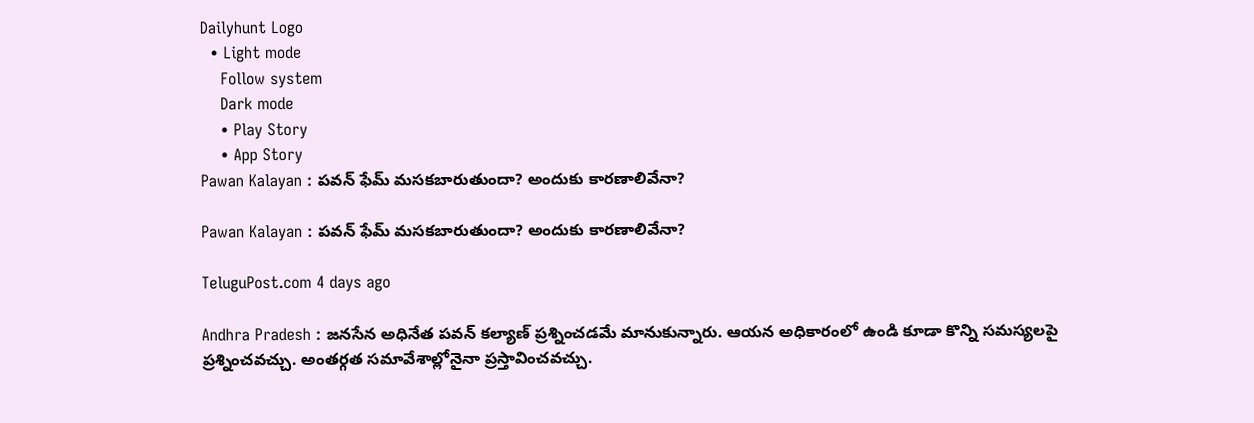Dailyhunt Logo
  • Light mode
    Follow system
    Dark mode
    • Play Story
    • App Story
Pawan Kalayan : పవన్ ఫేమ్ మసకబారుతుందా? అందుకు కారణాలివేనా?

Pawan Kalayan : పవన్ ఫేమ్ మసకబారుతుందా? అందుకు కారణాలివేనా?

TeluguPost.com 4 days ago

Andhra Pradesh : జనసేన అధినేత పవన్ కల్యాణ్ ప్రశ్నించడమే మానుకున్నారు. ఆయన అధికారంలో ఉండి కూడా కొన్ని సమస్యలపై ప్రశ్నించవచ్చు. అంతర్గత సమావేశాల్లోనైనా ప్రస్తావించవచ్చు.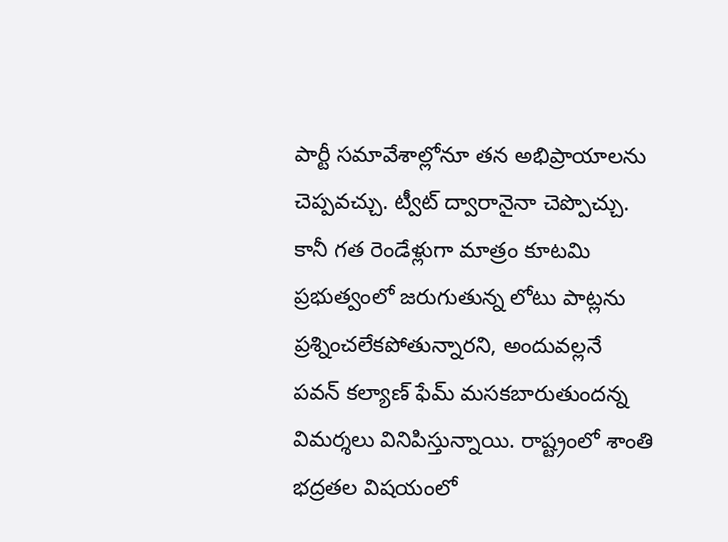పార్టీ సమావేశాల్లోనూ తన అభిప్రాయాలను చెప్పవచ్చు. ట్వీట్ ద్వారానైనా చెప్పొచ్చు. కానీ గత రెండేళ్లుగా మాత్రం కూటమి ప్రభుత్వంలో జరుగుతున్న లోటు పాట్లను ప్రశ్నించలేకపోతున్నారని, అందువల్లనే పవన్ కల్యాణ్ ఫేమ్ మసకబారుతుందన్న విమర్శలు వినిపిస్తున్నాయి. రాష్ట్రంలో శాంతి భద్రతల విషయంలో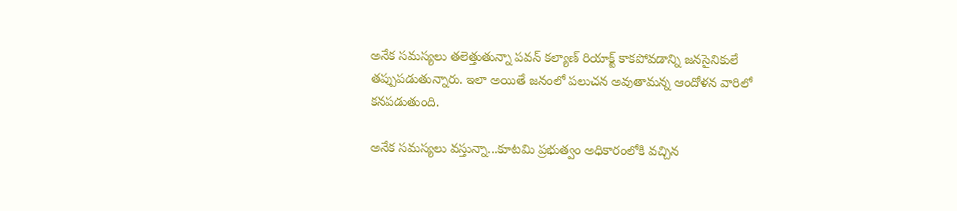అనేక సమస్యలు తలెత్తుతున్నా పవన్ కల్యాణ్ రియాక్ట్ కాకపోవడాన్ని జనసైనికులే తప్పుపడుతున్నారు. ఇలా అయితే జనంలో పలుచన అవుతామన్న ఆందోళన వారిలో కనపడుతుంది.

అనేక సమస్యలు వస్తున్నా...కూటమి ప్రభుత్వం అధికారంలోకి వచ్చిన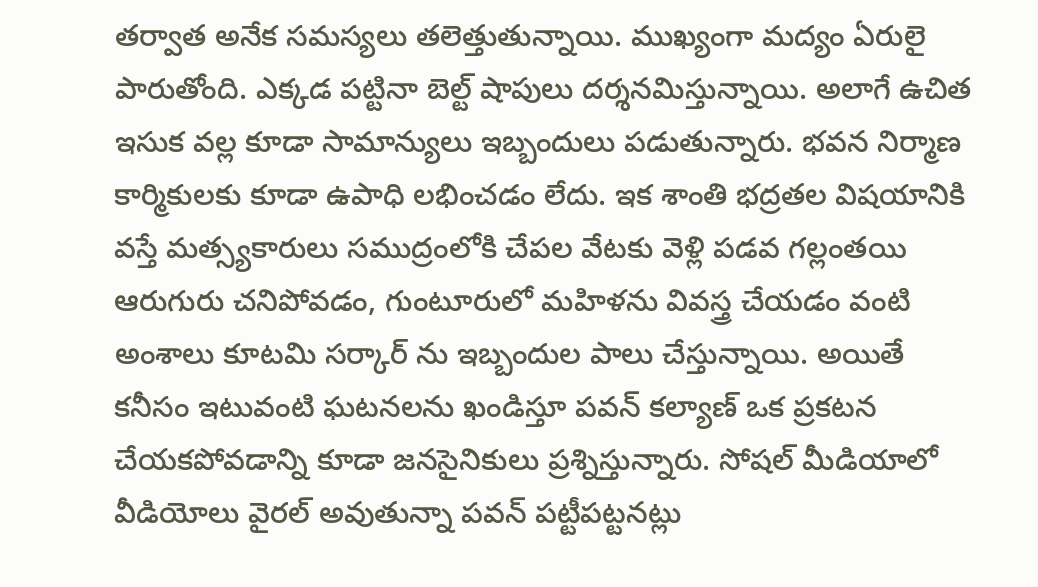తర్వాత అనేక సమస్యలు తలెత్తుతున్నాయి. ముఖ్యంగా మద్యం ఏరులై పారుతోంది. ఎక్కడ పట్టినా బెల్ట్ షాపులు దర్శనమిస్తున్నాయి. అలాగే ఉచిత ఇసుక వల్ల కూడా సామాన్యులు ఇబ్బందులు పడుతున్నారు. భవన నిర్మాణ కార్మికులకు కూడా ఉపాధి లభించడం లేదు. ఇక శాంతి భద్రతల విషయానికి వస్తే మత్స్యకారులు సముద్రంలోకి చేపల వేటకు వెళ్లి పడవ గల్లంతయి ఆరుగురు చనిపోవడం, గుంటూరులో మహిళను వివస్త్ర చేయడం వంటి అంశాలు కూటమి సర్కార్ ను ఇబ్బందుల పాలు చేస్తున్నాయి. అయితే కనీసం ఇటువంటి ఘటనలను ఖండిస్తూ పవన్ కల్యాణ్ ఒక ప్రకటన చేయకపోవడాన్ని కూడా జనసైనికులు ప్రశ్నిస్తున్నారు. సోషల్ మీడియాలో వీడియోలు వైరల్ అవుతున్నా పవన్ పట్టీపట్టనట్లు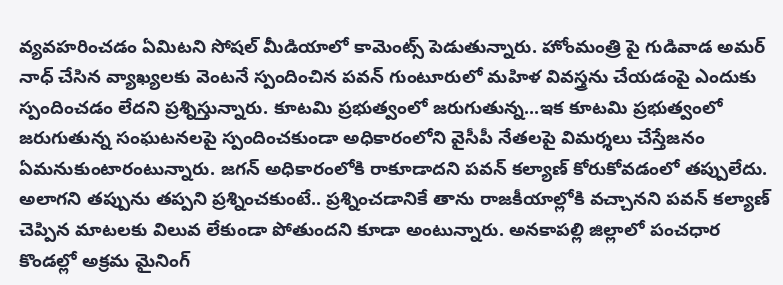వ్యవహరించడం ఏమిటని సోషల్ మీడియాలో కామెంట్స్ పెడుతున్నారు. హోంమంత్రి పై గుడివాడ అమర్ నాధ్ చేసిన వ్యాఖ్యలకు వెంటనే స్పందించిన పవన్ గుంటూరులో మహిళ వివస్త్రను చేయడంపై ఎందుకు స్పందించడం లేదని ప్రశ్నిస్తున్నారు. కూటమి ప్రభుత్వంలో జరుగుతున్న...ఇక కూటమి ప్రభుత్వంలో జరుగుతున్న సంఘటనలపై స్పందించకుండా అధికారంలోని వైసీపీ నేతలపై విమర్శలు చేస్తేజనం ఏమనుకుంటారంటున్నారు. జగన్ అధికారంలోకి రాకూడాదని పవన్ కల్యాణ్ కోరుకోవడంలో తప్పులేదు. అలాగని తప్పును తప్పని ప్రశ్నించకుంటే.. ప్రశ్నించడానికే తాను రాజకీయాల్లోకి వచ్చానని పవన్ కల్యాణ్ చెప్పిన మాటలకు విలువ లేకుండా పోతుందని కూడా అంటున్నారు. అనకాపల్లి జిల్లాలో పంచధార కొండల్లో అక్రమ మైనింగ్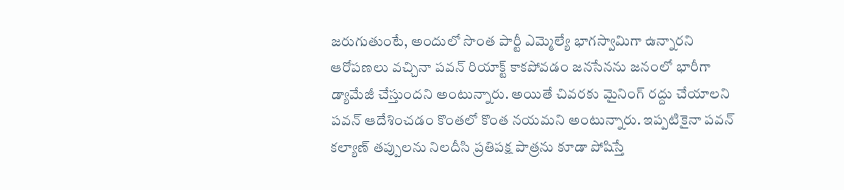జరుగుతుంటే, అందులో సొంత పార్టీ ఎమ్మెల్యే భాగస్వామిగా ఉన్నారని ఆరోపణలు వచ్చినా పవన్ రియాక్ట్ కాకపోవడం జనసేనను జనంలో భారీగా డ్యామేజీ చేస్తుందని అంటున్నారు. అయితే చివరకు మైనింగ్ రద్దు చేయాలని పవన్ ఆదేశించడం కొంతలో కొంత నయమని అంటున్నారు. ఇప్పటికైనా పవన్ కల్యాణ్ తప్పులను నిలదీసి ప్రతిపక్ష పాత్రను కూడా పోషిస్తే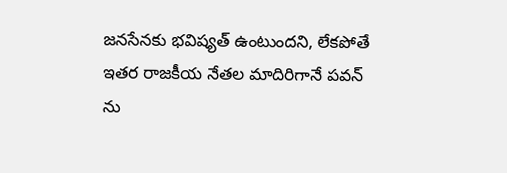జనసేనకు భవిష్యత్ ఉంటుందని, లేకపోతే ఇతర రాజకీయ నేతల మాదిరిగానే పవన్ ను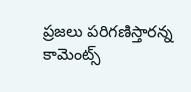ప్రజలు పరిగణిస్తారన్న కామెంట్స్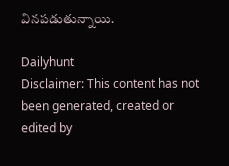వినపడుతున్నాయి.

Dailyhunt
Disclaimer: This content has not been generated, created or edited by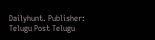Dailyhunt. Publisher: Telugu Post Telugu